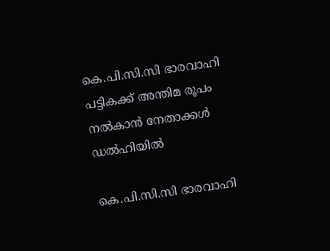കെ.പി.സി.സി ഭാരവാഹി പട്ടികക്ക് അന്തിമ രൂപം നൽകാൻ നേതാക്കൾ ഡൽഹിയിൽ

കെ.പി.സി.സി ഭാരവാഹി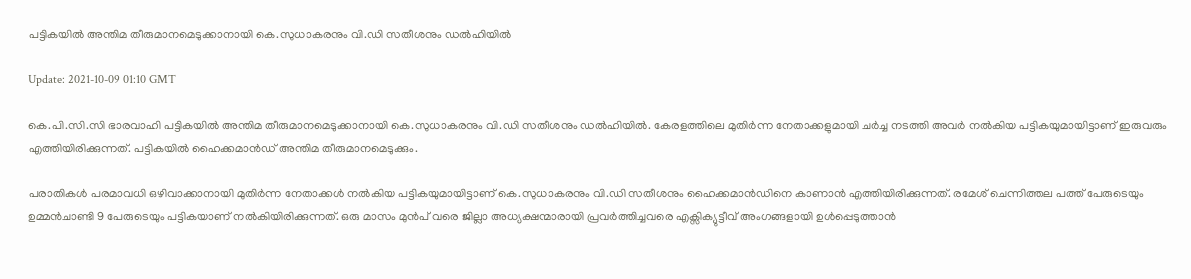പട്ടികയിൽ അന്തിമ തീരുമാനമെടുക്കാനായി കെ.സുധാകരനും വി.ഡി സതീശനും ഡൽഹിയിൽ

Update: 2021-10-09 01:10 GMT

കെ.പി.സി.സി ഭാരവാഹി പട്ടികയിൽ അന്തിമ തീരുമാനമെടുക്കാനായി കെ.സുധാകരനും വി.ഡി സതീശനും ഡൽഹിയിൽ. കേരളത്തിലെ മുതിർന്ന നേതാക്കളുമായി ചർച്ച നടത്തി അവർ നൽകിയ പട്ടികയുമായിട്ടാണ് ഇരുവരും എത്തിയിരിക്കുന്നത്. പട്ടികയിൽ ഹൈക്കമാൻഡ് അന്തിമ തീരുമാനമെടുക്കും.

പരാതികൾ പരമാവധി ഒഴിവാക്കാനായി മുതിർന്ന നേതാക്കൾ നൽകിയ പട്ടികയുമായിട്ടാണ് കെ.സുധാകരനും വി.ഡി സതീശനും ഹൈക്കമാന്‍ഡിനെ കാണാൻ എത്തിയിരിക്കുന്നത്. രമേശ്‌ ചെന്നിത്തല പത്ത് പേരുടെയും ഉമ്മൻചാണ്ടി 9 പേരുടെയും പട്ടികയാണ് നൽകിയിരിക്കുന്നത്. ഒരു മാസം മുൻപ് വരെ ജില്ലാ അധ്യക്ഷന്മാരായി പ്രവർത്തിച്ചവരെ എക്സിക്യുട്ടീവ് അംഗങ്ങളായി ഉൾപ്പെടുത്താൻ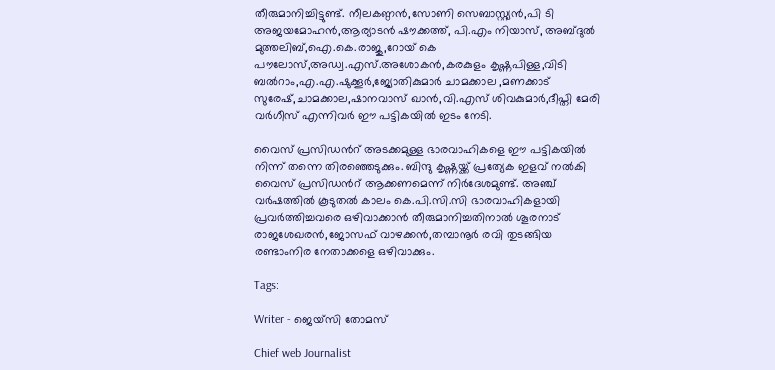തീരുമാനിച്ചിട്ടുണ്ട്. നീലകണ്ഠൻ,സോണി സെബാസ്റ്റ്യൻ,പി ടി അജയമോഹൻ,ആര്യാടൻ ഷൗക്കത്ത്, പി.എം നിയാസ്, അബ്ദുൽ മുത്തലിബ്,ഐ.കെ.രാജു,റോയ് കെ പൗലോസ്,അഡ്വ.എസ്‌.അശോകൻ,കരകുളം കൃഷ്ണപിള്ള,വിടി ബൽറാം,എ.എ.ഷുക്കൂർ,ജ്യോതികുമാർ ചാമക്കാല ,മണക്കാട് സുരേഷ്,ചാമക്കാല,ഷാനവാസ്‌ ഖാൻ,വി.എസ്‌ ശിവകുമാർ,ദീപ്തി മേരി വര്‍ഗീസ് എന്നിവർ ഈ പട്ടികയിൽ ഇടം നേടി.

വൈസ് പ്രസിഡന്‍റ് അടക്കമുള്ള ഭാരവാഹികളെ ഈ പട്ടികയിൽ നിന്ന് തന്നെ തിരഞ്ഞെടുക്കും. ബിന്ദു കൃഷ്ണയ്ക്ക് പ്രത്യേക ഇളവ് നൽകി വൈസ് പ്രസിഡന്‍റ് ആക്കണമെന്ന് നിർദേശമുണ്ട്. അഞ്ച് വർഷത്തിൽ കൂടുതൽ കാലം കെ.പി.സി.സി ഭാരവാഹികളായി പ്രവർത്തിച്ചവരെ ഒഴിവാക്കാൻ തീരുമാനിച്ചതിനാൽ ശൂരനാട് രാജശേഖരൻ,ജോസഫ് വാഴക്കൻ,തമ്പാനൂർ രവി തുടങ്ങിയ രണ്ടാംനിര നേതാക്കളെ ഒഴിവാക്കും.

Tags:

Writer - ജെയ്സി തോമസ്

Chief web Journalist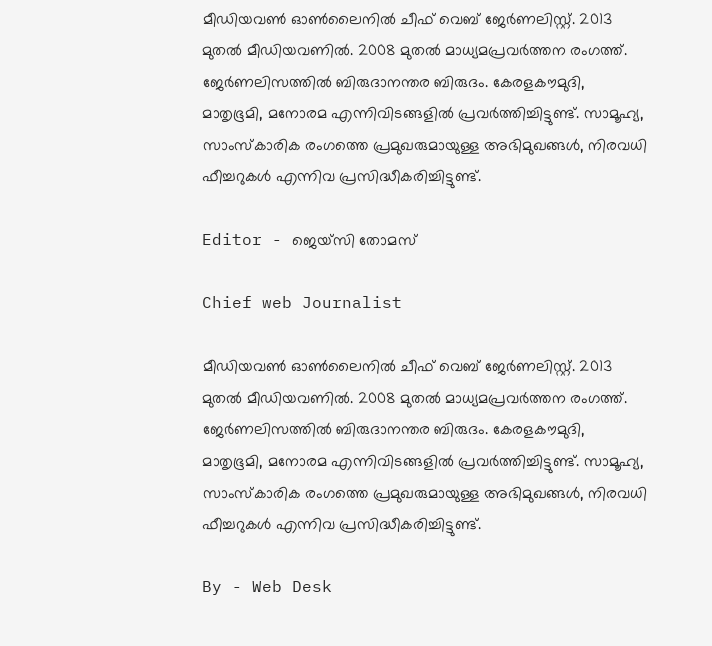മീഡിയവൺ ഓൺലൈനിൽ ചീഫ് വെബ് ജേർണലിസ്റ്റ്. 2013 മുതൽ മീഡിയവണിൽ. 2008 മുതൽ മാധ്യമപ്രവർത്തന രംഗത്ത്. ജേർണലിസത്തിൽ ബിരുദാനന്തര ബിരുദം. കേരളകൗമുദി, മാതൃഭൂമി, മനോരമ എന്നിവിടങ്ങളിൽ പ്രവർത്തിച്ചിട്ടുണ്ട്. സാമൂഹ്യ, സാംസ്‌കാരിക രംഗത്തെ പ്രമുഖരുമായുള്ള അഭിമുഖങ്ങൾ, നിരവധി ഫീച്ചറുകൾ എന്നിവ പ്രസിദ്ധീകരിച്ചിട്ടുണ്ട്.

Editor - ജെയ്സി തോമസ്

Chief web Journalist

മീഡിയവൺ ഓൺലൈനിൽ ചീഫ് വെബ് ജേർണലിസ്റ്റ്. 2013 മുതൽ മീഡിയവണിൽ. 2008 മുതൽ മാധ്യമപ്രവർത്തന രംഗത്ത്. ജേർണലിസത്തിൽ ബിരുദാനന്തര ബിരുദം. കേരളകൗമുദി, മാതൃഭൂമി, മനോരമ എന്നിവിടങ്ങളിൽ പ്രവർത്തിച്ചിട്ടുണ്ട്. സാമൂഹ്യ, സാംസ്‌കാരിക രംഗത്തെ പ്രമുഖരുമായുള്ള അഭിമുഖങ്ങൾ, നിരവധി ഫീച്ചറുകൾ എന്നിവ പ്രസിദ്ധീകരിച്ചിട്ടുണ്ട്.

By - Web Desk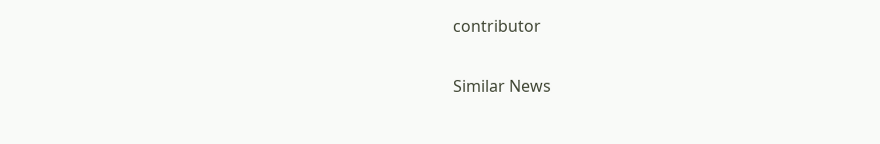contributor

Similar News